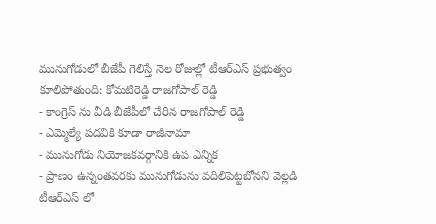మునుగోడులో బీజేపీ గెలిస్తే నెల రోజుల్లో టీఆర్ఎస్ ప్రభుత్వం కూలిపోతుంది: కోమటిరెడ్డి రాజగోపాల్ రెడ్డి
- కాంగ్రెస్ ను వీడి బీజేపీలో చేరిన రాజగోపాల్ రెడ్డి
- ఎమ్మెల్యే పదవికి కూడా రాజీనామా
- మునుగోడు నియోజకవర్గానికి ఉప ఎన్నిక
- ప్రాణం ఉన్నంతవరకు మునుగోడును వదిలిపెట్టబోనని వెల్లడి
టీఆర్ఎస్ లో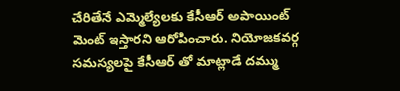చేరితేనే ఎమ్మెల్యేలకు కేసీఆర్ అపాయింట్ మెంట్ ఇస్తారని ఆరోపించారు. నియోజకవర్గ సమస్యలపై కేసీఆర్ తో మాట్లాడే దమ్ము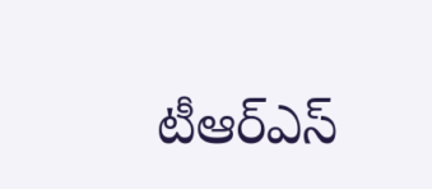టీఆర్ఎస్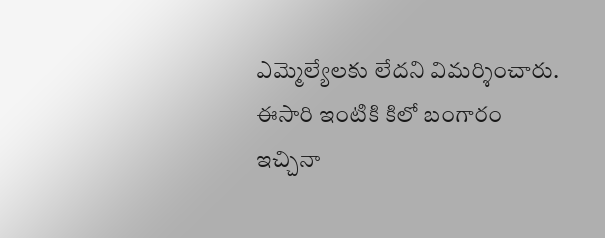ఎమ్మెల్యేలకు లేదని విమర్శించారు. ఈసారి ఇంటికి కిలో బంగారం ఇచ్చినా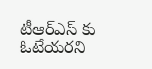టీఆర్ఎస్ కు ఓటేయరని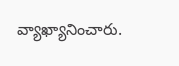వ్యాఖ్యానించారు.